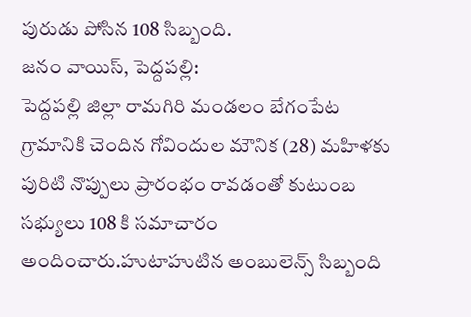పురుడు పోసిన 108 సిబ్బంది.
జనం వాయిస్, పెద్దపల్లి:
పెద్దపల్లి జిల్లా రామగిరి మండలం బేగంపేట గ్రామానికి చెందిన గోవిందుల మౌనిక (28) మహిళకు పురిటి నొప్పులు ప్రారంభం రావడంతో కుటుంబ సభ్యులు 108 కి సమాచారం అందించారు.హుటాహుటిన అంబులెన్స్ సిబ్బంది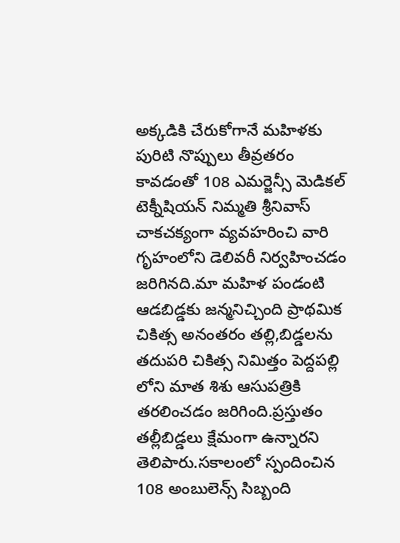అక్కడికి చేరుకోగానే మహిళకు పురిటి నొప్పులు తీవ్రతరం కావడంతో 108 ఎమర్జెన్సీ మెడికల్ టెక్నీషియన్ నిమ్మతి శ్రీనివాస్ చాకచక్యంగా వ్యవహరించి వారి గృహంలోని డెలివరీ నిర్వహించడం జరిగినది.మా మహిళ పండంటి ఆడబిడ్డకు జన్మనిచ్చింది ప్రాథమిక చికిత్స అనంతరం తల్లి,బిడ్డలను తదుపరి చికిత్స నిమిత్తం పెద్దపల్లి లోని మాత శిశు ఆసుపత్రికి తరలించడం జరిగింది.ప్రస్తుతం తల్లీబిడ్డలు క్షేమంగా ఉన్నారని తెలిపారు.సకాలంలో స్పందించిన 108 అంబులెన్స్ సిబ్బంది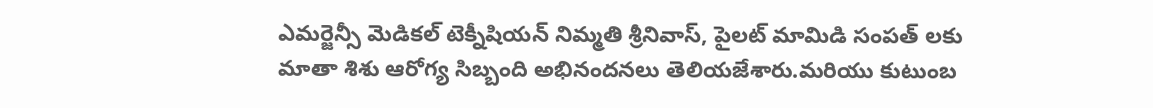ఎమర్జెన్సీ మెడికల్ టెక్నీషియన్ నిమ్మతి శ్రీనివాస్, పైలట్ మామిడి సంపత్ లకు మాతా శిశు ఆరోగ్య సిబ్బంది అభినందనలు తెలియజేశారు.మరియు కుటుంబ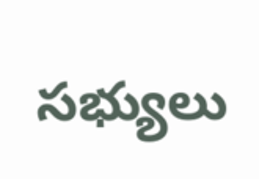సభ్యులు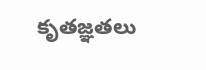కృతజ్ఞతలు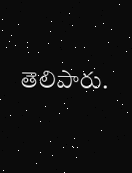తెలిపారు.